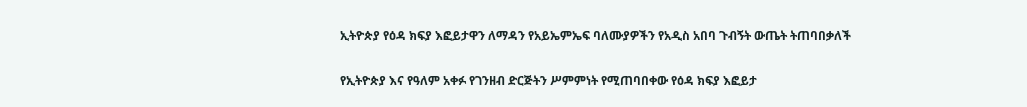ኢትዮጵያ የዕዳ ክፍያ እፎይታዋን ለማዳን የአይኤምኤፍ ባለሙያዎችን የአዲስ አበባ ጉብኝት ውጤት ትጠባበቃለች

የኢትዮጵያ እና የዓለም አቀፉ የገንዘብ ድርጅትን ሥምምነት የሚጠባበቀው የዕዳ ክፍያ እፎይታ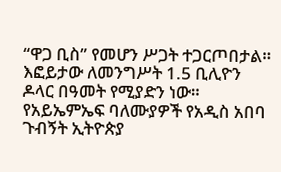“ዋጋ ቢስ” የመሆን ሥጋት ተጋርጦበታል። እፎይታው ለመንግሥት 1.5 ቢሊዮን ዶላር በዓመት የሚያድን ነው። የአይኤምኤፍ ባለሙያዎች የአዲስ አበባ ጉብኝት ኢትዮጵያ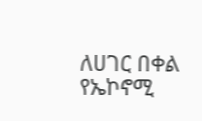ለሀገር በቀል የኤኮኖሚ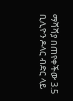ማሻሻያ በጠየቀችው 3.5 ቢሊዮን ዶላር ብድር ላይ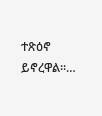ተጽዕኖ ይኖረዋል።…